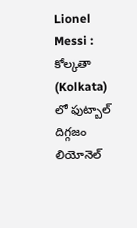Lionel Messi : కోల్కతా (Kolkata) లో ఫుట్బాల్ దిగ్గజం లియోనెల్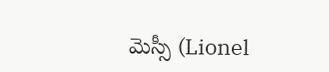మెస్సీ (Lionel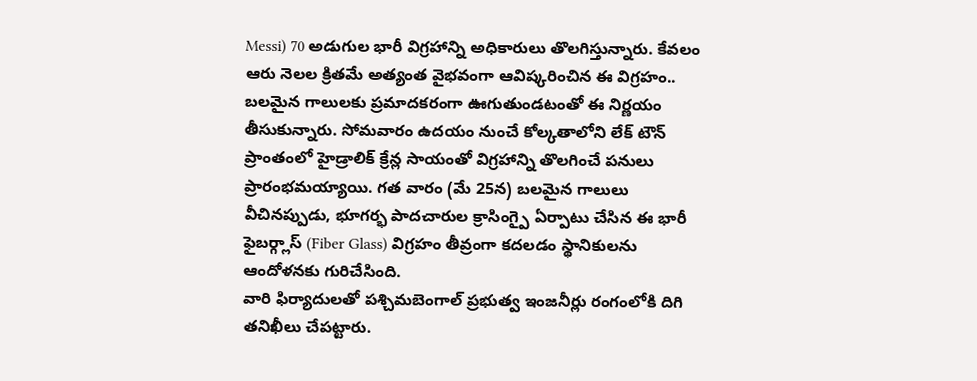Messi) 70 అడుగుల భారీ విగ్రహాన్ని అధికారులు తొలగిస్తున్నారు. కేవలం ఆరు నెలల క్రితమే అత్యంత వైభవంగా ఆవిష్కరించిన ఈ విగ్రహం.. బలమైన గాలులకు ప్రమాదకరంగా ఊగుతుండటంతో ఈ నిర్ణయం తీసుకున్నారు. సోమవారం ఉదయం నుంచే కోల్కతాలోని లేక్ టౌన్ ప్రాంతంలో హైడ్రాలిక్ క్రేన్ల సాయంతో విగ్రహాన్ని తొలగించే పనులు ప్రారంభమయ్యాయి. గత వారం (మే 25న) బలమైన గాలులు వీచినప్పుడు, భూగర్భ పాదచారుల క్రాసింగ్పై ఏర్పాటు చేసిన ఈ భారీ ఫైబర్గ్లాస్ (Fiber Glass) విగ్రహం తీవ్రంగా కదలడం స్థానికులను ఆందోళనకు గురిచేసింది.
వారి ఫిర్యాదులతో పశ్చిమబెంగాల్ ప్రభుత్వ ఇంజనీర్లు రంగంలోకి దిగి తనిఖీలు చేపట్టారు.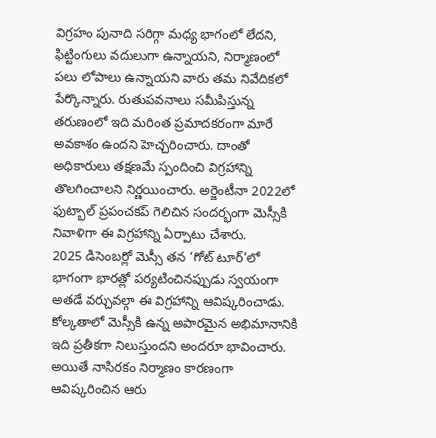విగ్రహం పునాది సరిగ్గా మధ్య భాగంలో లేదని, ఫిట్టింగులు వదులుగా ఉన్నాయని, నిర్మాణంలో పలు లోపాలు ఉన్నాయని వారు తమ నివేదికలో పేర్కొన్నారు. రుతుపవనాలు సమీపిస్తున్న తరుణంలో ఇది మరింత ప్రమాదకరంగా మారే అవకాశం ఉందని హెచ్చరించారు. దాంతో అధికారులు తక్షణమే స్పందించి విగ్రహాన్ని తొలగించాలని నిర్ణయించారు. అర్జెంటీనా 2022లో ఫుట్బాల్ ప్రపంచకప్ గెలిచిన సందర్భంగా మెస్సీకి నివాళిగా ఈ విగ్రహాన్ని ఏర్పాటు చేశారు.
2025 డిసెంబర్లో మెస్సీ తన ‘గోట్ టూర్’లో భాగంగా భారత్లో పర్యటించినప్పుడు స్వయంగా అతడే వర్చువల్గా ఈ విగ్రహాన్ని ఆవిష్కరించాడు. కోల్కతాలో మెస్సీకి ఉన్న అపారమైన అభిమానానికి ఇది ప్రతీకగా నిలుస్తుందని అందరూ భావించారు. అయితే నాసిరకం నిర్మాణం కారణంగా ఆవిష్కరించిన ఆరు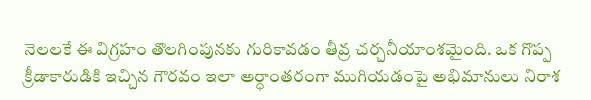నెలలకే ఈ విగ్రహం తొలగింపునకు గురికావడం తీవ్ర చర్చనీయాంశమైంది. ఒక గొప్ప క్రీడాకారుడికి ఇచ్చిన గౌరవం ఇలా అర్ధాంతరంగా ముగియడంపై అభిమానులు నిరాశ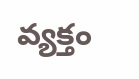వ్యక్తం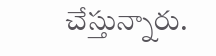చేస్తున్నారు.